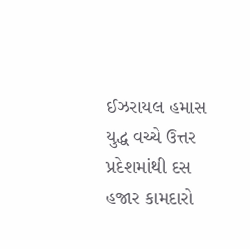ઈઝરાયલ હમાસ યુદ્ધ વચ્ચે ઉત્તર પ્રદેશમાંથી દસ હજાર કામદારો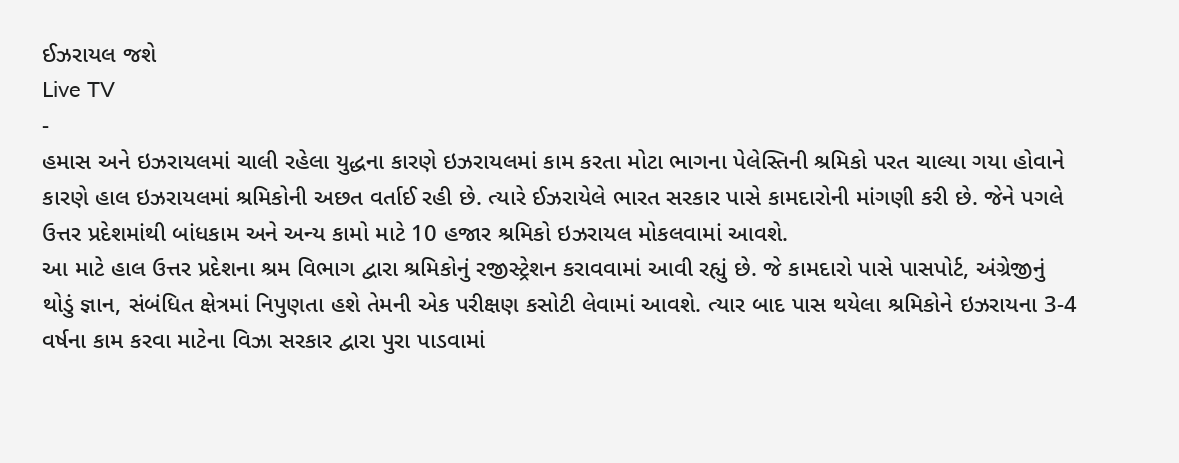ઈઝરાયલ જશે
Live TV
-
હમાસ અને ઇઝરાયલમાં ચાલી રહેલા યુદ્ધના કારણે ઇઝરાયલમાં કામ કરતા મોટા ભાગના પેલેસ્તિની શ્રમિકો પરત ચાલ્યા ગયા હોવાને કારણે હાલ ઇઝરાયલમાં શ્રમિકોની અછત વર્તાઈ રહી છે. ત્યારે ઈઝરાયેલે ભારત સરકાર પાસે કામદારોની માંગણી કરી છે. જેને પગલે ઉત્તર પ્રદેશમાંથી બાંધકામ અને અન્ય કામો માટે 10 હજાર શ્રમિકો ઇઝરાયલ મોકલવામાં આવશે.
આ માટે હાલ ઉત્તર પ્રદેશના શ્રમ વિભાગ દ્વારા શ્રમિકોનું રજીસ્ટ્રેશન કરાવવામાં આવી રહ્યું છે. જે કામદારો પાસે પાસપોર્ટ, અંગ્રેજીનું થોડું જ્ઞાન, સંબંધિત ક્ષેત્રમાં નિપુણતા હશે તેમની એક પરીક્ષણ કસોટી લેવામાં આવશે. ત્યાર બાદ પાસ થયેલા શ્રમિકોને ઇઝરાયના 3-4 વર્ષના કામ કરવા માટેના વિઝા સરકાર દ્વારા પુરા પાડવામાં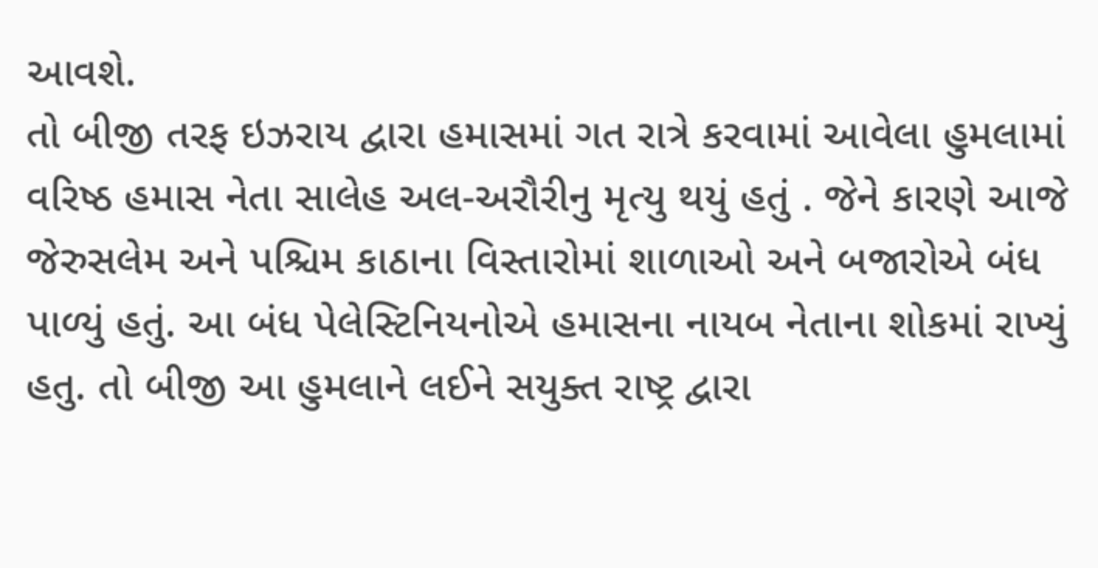આવશે.
તો બીજી તરફ ઇઝરાય દ્વારા હમાસમાં ગત રાત્રે કરવામાં આવેલા હુમલામાં વરિષ્ઠ હમાસ નેતા સાલેહ અલ-અરૌરીનુ મૃત્યુ થયું હતું . જેને કારણે આજે જેરુસલેમ અને પશ્ચિમ કાઠાના વિસ્તારોમાં શાળાઓ અને બજારોએ બંધ પાળ્યું હતું. આ બંધ પેલેસ્ટિનિયનોએ હમાસના નાયબ નેતાના શોકમાં રાખ્યું હતુ. તો બીજી આ હુમલાને લઈને સયુક્ત રાષ્ટ્ર દ્વારા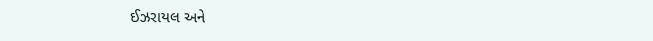ઈઝરાયલ અને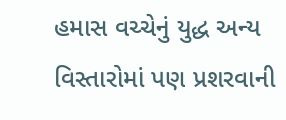હમાસ વચ્ચેનું યુદ્ધ અન્ય વિસ્તારોમાં પણ પ્રશરવાની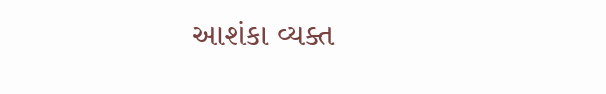આશંકા વ્યક્ત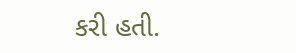કરી હતી.